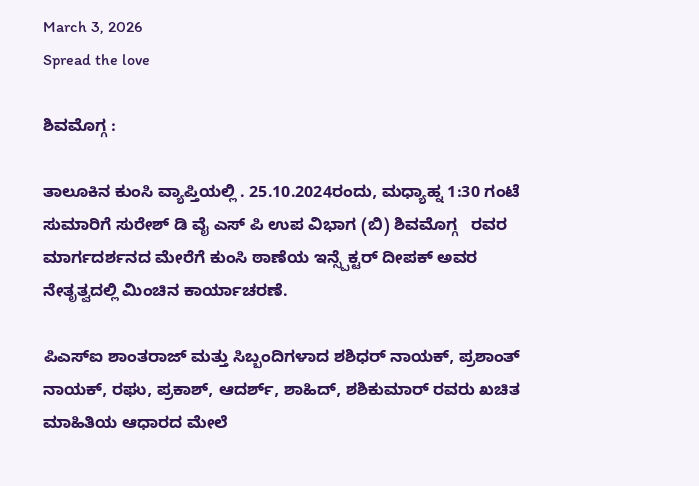March 3, 2026
Spread the love

ಶಿವಮೊಗ್ಗ :

ತಾಲೂಕಿನ ಕುಂಸಿ ವ್ಯಾಪ್ತಿಯಲ್ಲಿ . 25.10.2024ರಂದು, ಮಧ್ಯಾಹ್ನ 1:30 ಗಂಟೆ ಸುಮಾರಿಗೆ ಸುರೇಶ್ ಡಿ ವೈ ಎಸ್ ಪಿ ಉಪ ವಿಭಾಗ (ಬಿ) ಶಿವಮೊಗ್ಗ   ರವರ ಮಾರ್ಗದರ್ಶನದ ಮೇರೆಗೆ ಕುಂಸಿ ಠಾಣೆಯ ಇನ್ಸ್ಪೆಕ್ಟರ್ ದೀಪಕ್ ಅವರ ನೇತೃತ್ವದಲ್ಲಿ ಮಿಂಚಿನ ಕಾರ್ಯಾಚರಣೆ.

ಪಿಎಸ್ಐ ಶಾಂತರಾಜ್ ಮತ್ತು ಸಿಬ್ಬಂದಿಗಳಾದ ಶಶಿಧರ್ ನಾಯಕ್, ಪ್ರಶಾಂತ್ ನಾಯಕ್, ರಘು, ಪ್ರಕಾಶ್, ಆದರ್ಶ್, ಶಾಹಿದ್, ಶಶಿಕುಮಾರ್ ರವರು ಖಚಿತ ಮಾಹಿತಿಯ ಆಧಾರದ ಮೇಲೆ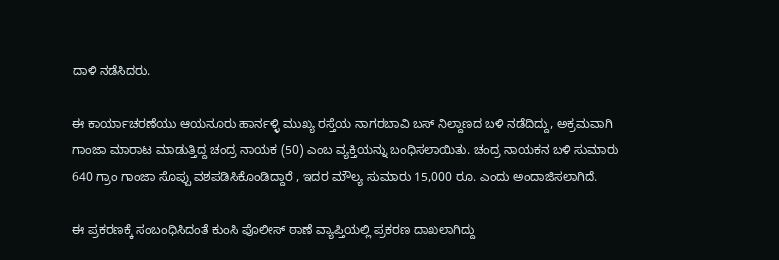ದಾಳಿ ನಡೆಸಿದರು.

ಈ ಕಾರ್ಯಾಚರಣೆಯು ಆಯನೂರು ಹಾರ್ನಳ್ಳಿ ಮುಖ್ಯ ರಸ್ತೆಯ ನಾಗರಬಾವಿ ಬಸ್ ನಿಲ್ದಾಣದ ಬಳಿ ನಡೆದಿದ್ದು, ಅಕ್ರಮವಾಗಿ ಗಾಂಜಾ ಮಾರಾಟ ಮಾಡುತ್ತಿದ್ದ ಚಂದ್ರ ನಾಯಕ (50) ಎಂಬ ವ್ಯಕ್ತಿಯನ್ನು ಬಂಧಿಸಲಾಯಿತು. ಚಂದ್ರ ನಾಯಕನ ಬಳಿ ಸುಮಾರು 640 ಗ್ರಾಂ ಗಾಂಜಾ ಸೊಪ್ಪು ವಶಪಡಿಸಿಕೊಂಡಿದ್ದಾರೆ , ಇದರ ಮೌಲ್ಯ ಸುಮಾರು 15,000 ರೂ. ಎಂದು ಅಂದಾಜಿಸಲಾಗಿದೆ.

ಈ ಪ್ರಕರಣಕ್ಕೆ ಸಂಬಂಧಿಸಿದಂತೆ ಕುಂಸಿ ಪೊಲೀಸ್ ಠಾಣೆ ವ್ಯಾಪ್ತಿಯಲ್ಲಿ ಪ್ರಕರಣ ದಾಖಲಾಗಿದ್ದು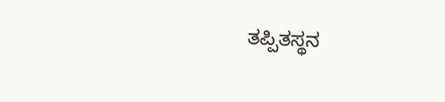ತಪ್ಪಿತಸ್ಥನ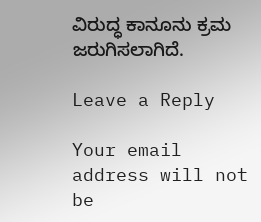ವಿರುದ್ಧ ಕಾನೂನು ಕ್ರಮ ಜರುಗಿಸಲಾಗಿದೆ.

Leave a Reply

Your email address will not be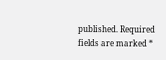published. Required fields are marked *